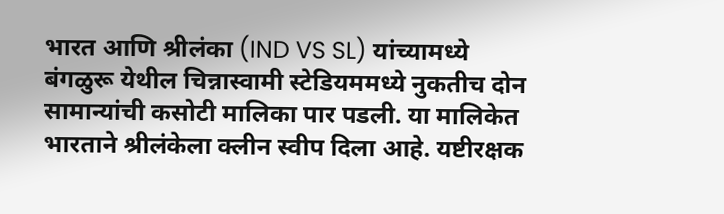भारत आणि श्रीलंका (IND VS SL) यांच्यामध्ये बंगळुरू येथील चिन्नास्वामी स्टेडियममध्ये नुकतीच दोन सामान्यांची कसोटी मालिका पार पडली. या मालिकेत भारताने श्रीलंकेला क्लीन स्वीप दिला आहे. यष्टीरक्षक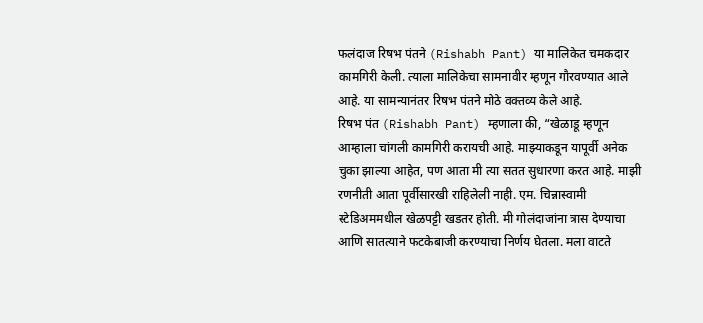फलंदाज रिषभ पंतने (Rishabh Pant) या मालिकेत चमकदार कामगिरी केली. त्याला मालिकेचा सामनावीर म्हणून गौरवण्यात आले आहे. या सामन्यानंतर रिषभ पंतने मोठे वक्तव्य केले आहे.
रिषभ पंत (Rishabh Pant) म्हणाला की, “खेळाडू म्हणून आम्हाला चांगली कामगिरी करायची आहे. माझ्याकडून यापूर्वी अनेक चुका झाल्या आहेत, पण आता मी त्या सतत सुधारणा करत आहे. माझी रणनीती आता पूर्वीसारखी राहिलेली नाही. एम. चिन्नास्वामी स्टेडिअममधील खेळपट्टी खडतर होती. मी गोलंदाजांना त्रास देण्याचा आणि सातत्याने फटकेबाजी करण्याचा निर्णय घेतला. मला वाटते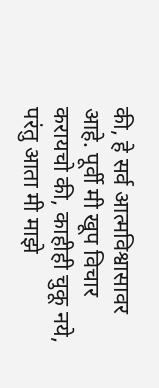की, हे सर्व आत्मविश्वासावर आहे. पूर्वी मी खूप विचार करायचो की, काहीही चुकू नये, परंतु आता मी माझे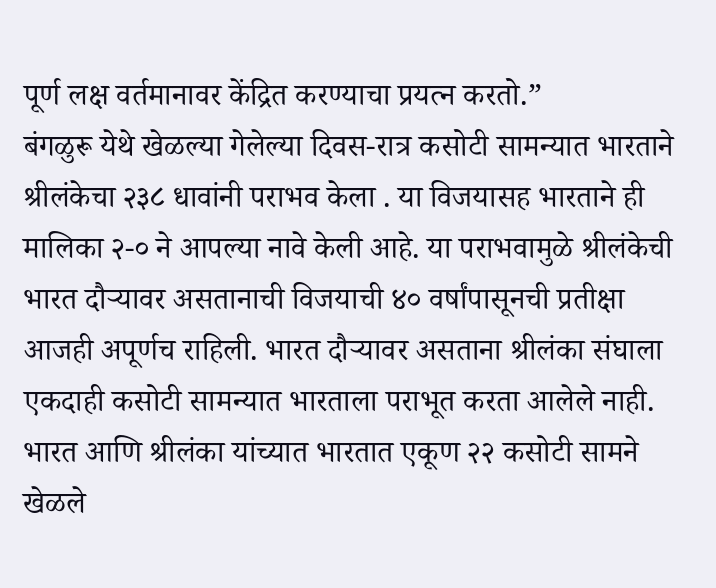पूर्ण लक्ष वर्तमानावर केंद्रित करण्याचा प्रयत्न करतो.”
बंगळुरू येथे खेळल्या गेलेल्या दिवस-रात्र कसोटी सामन्यात भारताने श्रीलंकेचा २३८ धावांनी पराभव केला . या विजयासह भारताने ही मालिका २-० ने आपल्या नावे केली आहे. या पराभवामुळे श्रीलंकेची भारत दौऱ्यावर असतानाची विजयाची ४० वर्षांपासूनची प्रतीक्षा आजही अपूर्णच राहिली. भारत दौऱ्यावर असताना श्रीलंका संघाला एकदाही कसोटी सामन्यात भारताला पराभूत करता आलेले नाही. भारत आणि श्रीलंका यांच्यात भारतात एकूण २२ कसोटी सामने खेळले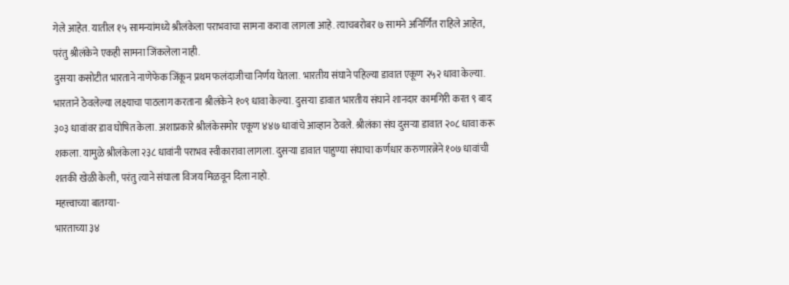गेले आहेत. यातील १५ सामन्यांमध्ये श्रीलंकेला पराभवाचा सामना करावा लागला आहे. त्याचबरोबर ७ सामने अनिर्णित राहिले आहेत, परंतु श्रीलंकेने एकही सामना जिंकलेला नाही.
दुसऱ्या कसोटीत भारताने नाणेफेक जिंकून प्रथम फलंदाजीचा निर्णय घेतला. भारतीय संघाने पहिल्या डावात एकूण २५२ धावा केल्या. भारताने ठेवलेल्या लक्ष्याचा पाठलाग करताना श्रीलंकेने १०९ धावा केल्या. दुसऱ्या डावात भारतीय संघाने शानदार कामगिरी करत ९ बाद ३०३ धावांवर डाव घोषित केला. अशाप्रकारे श्रीलंकेसमोर एकूण ४४७ धावांचे आव्हान ठेवले. श्रीलंका संघ दुसऱ्या डावात २०८ धावा करू शकला. यामुळे श्रीलंकेला २३८ धावांनी पराभव स्वीकारावा लागला. दुसऱ्या डावात पाहुण्या संघाचा कर्णधार करुणारत्नेने १०७ धावांची शतकी खेळी केली, परंतु त्याने संघाला विजय मिळवून दिला नाहो.
महत्त्वाच्या बातम्या-
भारताच्या ३४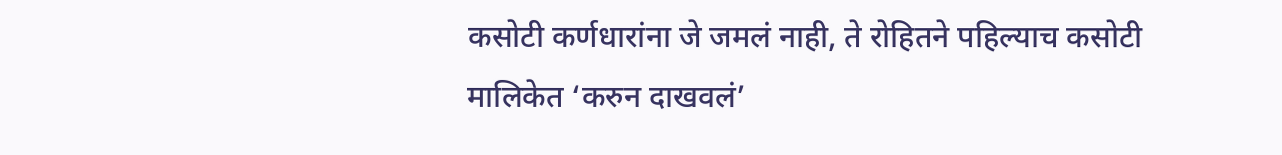कसोटी कर्णधारांना जे जमलं नाही, ते रोहितने पहिल्याच कसोटी मालिकेत ‘करुन दाखवलं’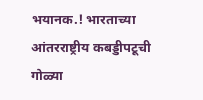भयानक.! भारताच्या आंतरराष्ट्रीय कबड्डीपटूची गोळ्या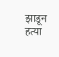झाडून हत्या